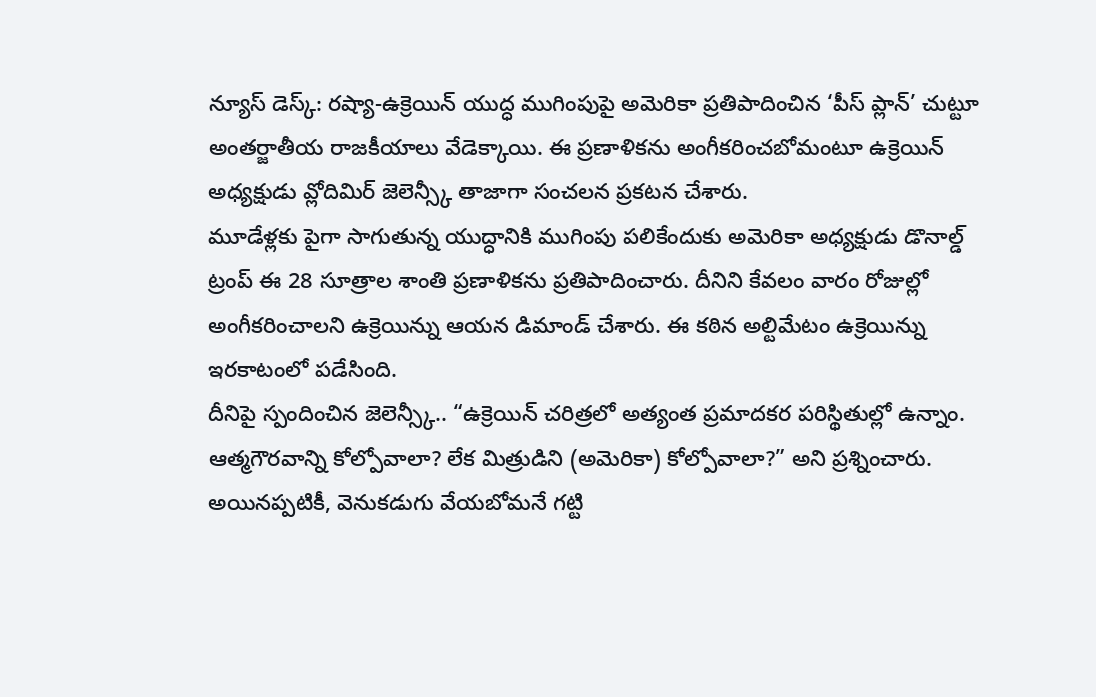న్యూస్ డెస్క్: రష్యా-ఉక్రెయిన్ యుద్ధ ముగింపుపై అమెరికా ప్రతిపాదించిన ‘పీస్ ప్లాన్’ చుట్టూ అంతర్జాతీయ రాజకీయాలు వేడెక్కాయి. ఈ ప్రణాళికను అంగీకరించబోమంటూ ఉక్రెయిన్ అధ్యక్షుడు వ్లోదిమిర్ జెలెన్స్కీ తాజాగా సంచలన ప్రకటన చేశారు.
మూడేళ్లకు పైగా సాగుతున్న యుద్ధానికి ముగింపు పలికేందుకు అమెరికా అధ్యక్షుడు డొనాల్డ్ ట్రంప్ ఈ 28 సూత్రాల శాంతి ప్రణాళికను ప్రతిపాదించారు. దీనిని కేవలం వారం రోజుల్లో అంగీకరించాలని ఉక్రెయిన్ను ఆయన డిమాండ్ చేశారు. ఈ కఠిన అల్టిమేటం ఉక్రెయిన్ను ఇరకాటంలో పడేసింది.
దీనిపై స్పందించిన జెలెన్స్కీ.. “ఉక్రెయిన్ చరిత్రలో అత్యంత ప్రమాదకర పరిస్థితుల్లో ఉన్నాం. ఆత్మగౌరవాన్ని కోల్పోవాలా? లేక మిత్రుడిని (అమెరికా) కోల్పోవాలా?” అని ప్రశ్నించారు. అయినప్పటికీ, వెనుకడుగు వేయబోమనే గట్టి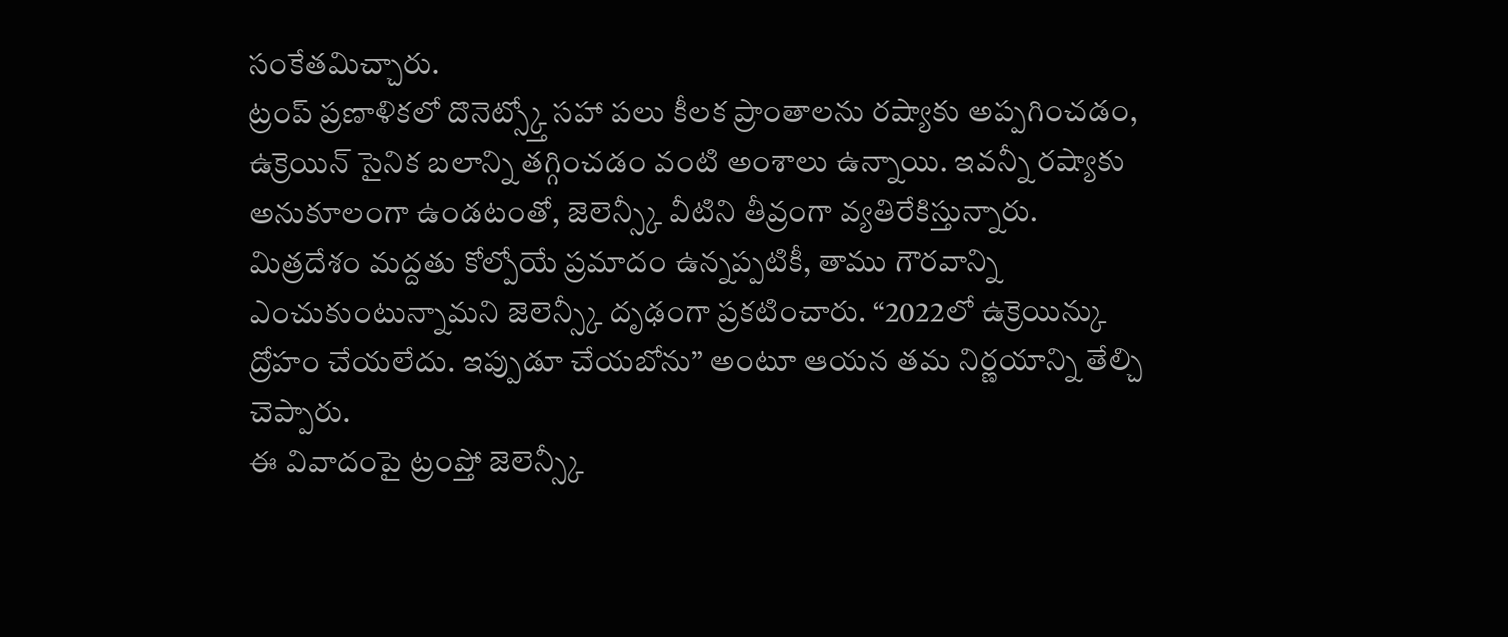సంకేతమిచ్చారు.
ట్రంప్ ప్రణాళికలో దొనెట్స్క్తో సహా పలు కీలక ప్రాంతాలను రష్యాకు అప్పగించడం, ఉక్రెయిన్ సైనిక బలాన్ని తగ్గించడం వంటి అంశాలు ఉన్నాయి. ఇవన్నీ రష్యాకు అనుకూలంగా ఉండటంతో, జెలెన్స్కీ వీటిని తీవ్రంగా వ్యతిరేకిస్తున్నారు.
మిత్రదేశం మద్దతు కోల్పోయే ప్రమాదం ఉన్నప్పటికీ, తాము గౌరవాన్ని ఎంచుకుంటున్నామని జెలెన్స్కీ దృఢంగా ప్రకటించారు. “2022లో ఉక్రెయిన్కు ద్రోహం చేయలేదు. ఇప్పుడూ చేయబోను” అంటూ ఆయన తమ నిర్ణయాన్ని తేల్చి చెప్పారు.
ఈ వివాదంపై ట్రంప్తో జెలెన్స్కీ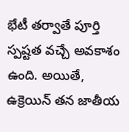భేటీ తర్వాతే పూర్తి స్పష్టత వచ్చే అవకాశం ఉంది. అయితే, ఉక్రెయిన్ తన జాతీయ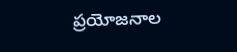ప్రయోజనాల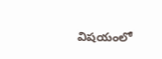విషయంలో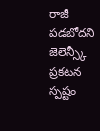రాజీ పడబోదని జెలెన్స్కీ ప్రకటన స్పష్టం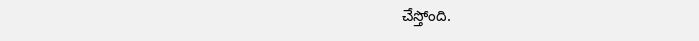చేస్తోంది.